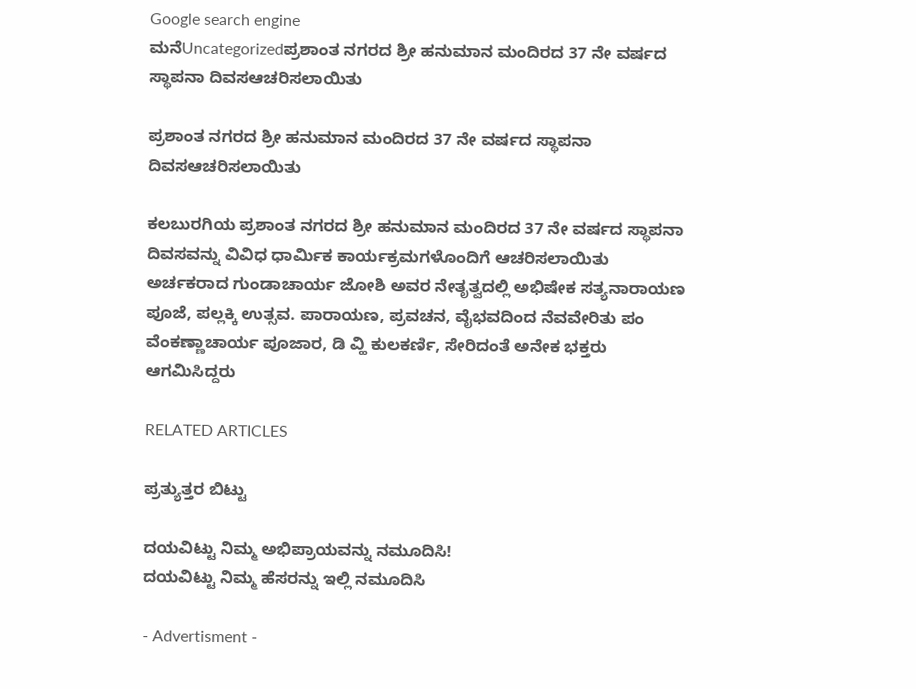Google search engine
ಮನೆUncategorizedಪ್ರಶಾಂತ ನಗರದ ಶ್ರೀ ಹನುಮಾನ ಮಂದಿರದ 37 ನೇ ವರ್ಷದ ಸ್ಥಾಪನಾ ದಿವಸಆಚರಿಸಲಾಯಿತು

ಪ್ರಶಾಂತ ನಗರದ ಶ್ರೀ ಹನುಮಾನ ಮಂದಿರದ 37 ನೇ ವರ್ಷದ ಸ್ಥಾಪನಾ ದಿವಸಆಚರಿಸಲಾಯಿತು

ಕಲಬುರಗಿಯ ಪ್ರಶಾಂತ ನಗರದ ಶ್ರೀ ಹನುಮಾನ ಮಂದಿರದ 37 ನೇ ವರ್ಷದ ಸ್ಥಾಪನಾ ದಿವಸವನ್ನು ವಿವಿಧ ಧಾರ್ಮಿಕ ಕಾರ್ಯಕ್ರಮಗಳೊಂದಿಗೆ ಆಚರಿಸಲಾಯಿತು ಅರ್ಚಕರಾದ ಗುಂಡಾಚಾರ್ಯ ಜೋಶಿ ಅವರ ನೇತೃತ್ವದಲ್ಲಿ ಅಭಿಷೇಕ ಸತ್ಯನಾರಾಯಣ ಪೂಜೆ, ಪಲ್ಲಕ್ಕಿ ಉತ್ಸವ. ಪಾರಾಯಣ, ಪ್ರವಚನ, ವೈಭವದಿಂದ ನೆವವೇರಿತು ಪಂ ವೆಂಕಣ್ಣಾಚಾರ್ಯ ಪೂಜಾರ, ಡಿ ವ್ಹಿ ಕುಲಕರ್ಣಿ, ಸೇರಿದಂತೆ ಅನೇಕ ಭಕ್ತರು ಆಗಮಿಸಿದ್ದರು

RELATED ARTICLES

ಪ್ರತ್ಯುತ್ತರ ಬಿಟ್ಟು

ದಯವಿಟ್ಟು ನಿಮ್ಮ ಅಭಿಪ್ರಾಯವನ್ನು ನಮೂದಿಸಿ!
ದಯವಿಟ್ಟು ನಿಮ್ಮ ಹೆಸರನ್ನು ಇಲ್ಲಿ ನಮೂದಿಸಿ

- Advertisment -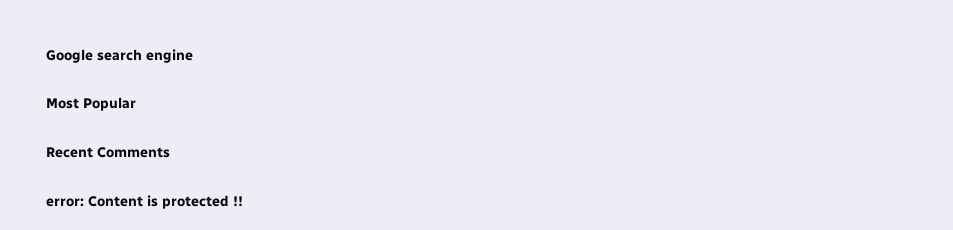Google search engine

Most Popular

Recent Comments

error: Content is protected !!